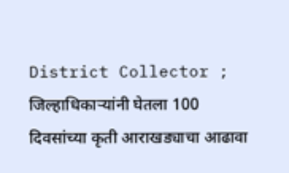District Collector ; जिल्हाधिकाऱ्यांनी घेतला 100 दिवसांच्या कृती आराखड्याचा आढावा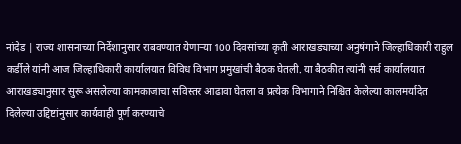नांदेड | राज्य शासनाच्या निर्देशानुसार राबवण्यात येणाऱ्या 100 दिवसांच्या कृती आराखड्याच्या अनुषंगाने जिल्हाधिकारी राहुल कर्डीले यांनी आज जिल्हाधिकारी कार्यालयात विविध विभाग प्रमुखांची बैठक घेतली. या बैठकीत त्यांनी सर्व कार्यालयात आराखड्यानुसार सुरू असलेल्या कामकाजाचा सविस्तर आढावा घेतला व प्रत्येक विभागाने निश्चित केलेल्या कालमर्यादेत दिलेल्या उद्दिष्टांनुसार कार्यवाही पूर्ण करण्याचे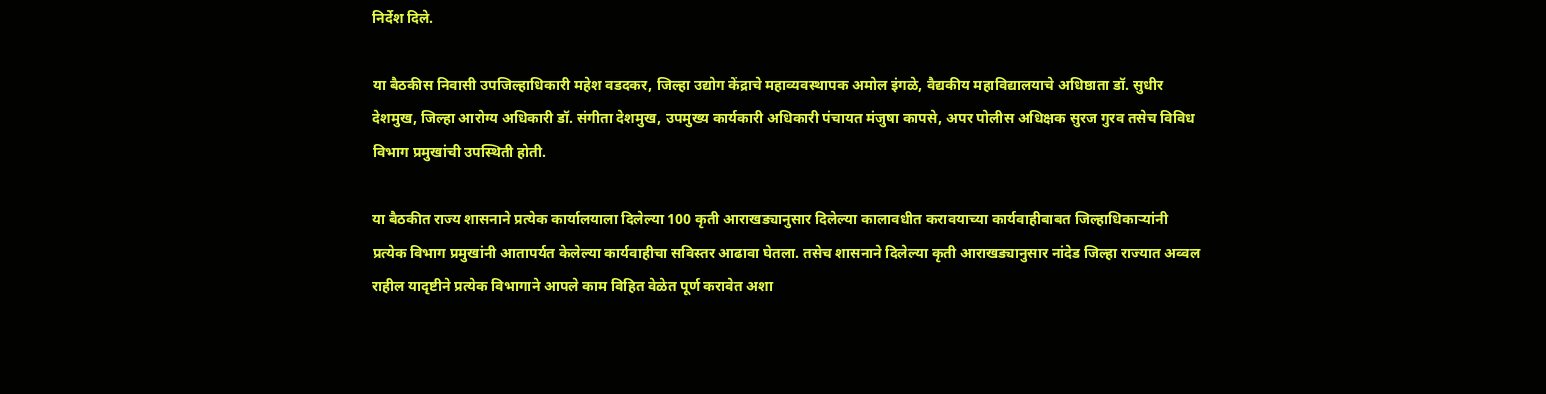निर्देश दिले.

या बैठकीस निवासी उपजिल्हाधिकारी महेश वडदकर, जिल्हा उद्योग केंद्राचे महाव्यवस्थापक अमोल इंगळे, वैद्यकीय महाविद्यालयाचे अधिष्ठाता डॉ. सुधीर देशमुख, जिल्हा आरोग्य अधिकारी डॉ. संगीता देशमुख, उपमुख्य कार्यकारी अधिकारी पंचायत मंजुषा कापसे, अपर पोलीस अधिक्षक सुरज गुरव तसेच विविध विभाग प्रमुखांची उपस्थिती होती.

या बैठकीत राज्य शासनाने प्रत्येक कार्यालयाला दिलेल्या 100 कृती आराखड्यानुसार दिलेल्या कालावधीत करावयाच्या कार्यवाहीबाबत जिल्हाधिकाऱ्यांनी प्रत्येक विभाग प्रमुखांनी आतापर्यत केलेल्या कार्यवाहीचा सविस्तर आढावा घेतला. तसेच शासनाने दिलेल्या कृती आराखड्यानुसार नांदेड जिल्हा राज्यात अव्वल राहील यादृष्टीने प्रत्येक विभागाने आपले काम विहित वेळेत पूर्ण करावेत अशा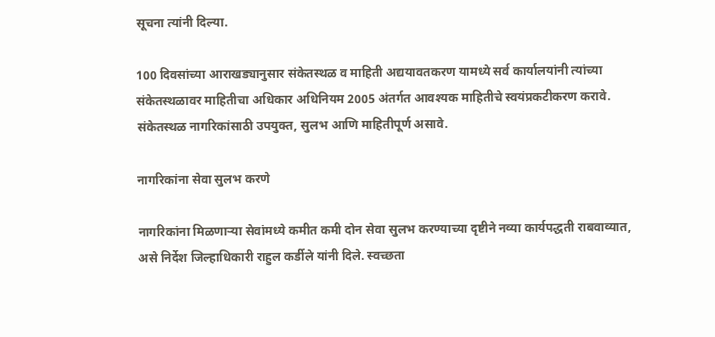सूचना त्यांनी दिल्या.

100 दिवसांच्या आराखड्यानुसार संकेतस्थळ व माहिती अद्ययावतकरण यामध्ये सर्व कार्यालयांनी त्यांच्या संकेतस्थळावर माहितीचा अधिकार अधिनियम 2005 अंतर्गत आवश्यक माहितीचे स्वयंप्रकटीकरण करावे. संकेतस्थळ नागरिकांसाठी उपयुक्त, सुलभ आणि माहितीपूर्ण असावे.

नागरिकांना सेवा सुलभ करणे

नागरिकांना मिळणाऱ्या सेवांमध्ये कमीत कमी दोन सेवा सुलभ करण्याच्या दृष्टीने नव्या कार्यपद्धती राबवाव्यात, असे निर्देश जिल्हाधिकारी राहुल कर्डीले यांनी दिले. स्वच्छता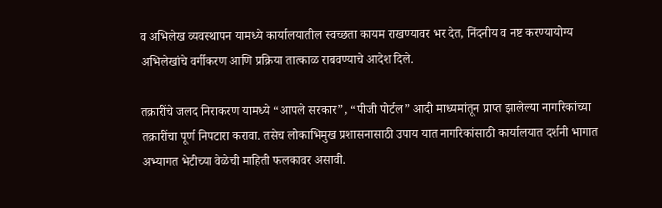व अभिलेख व्यवस्थापन यामध्ये कार्यालयातील स्वच्छता कायम राखण्यावर भर देत, निंदनीय व नष्ट करण्यायोग्य अभिलेखांचे वर्गीकरण आणि प्रक्रिया तात्काळ राबवण्याचे आदेश दिले.

तक्रारींचे जलद निराकरण यामध्ये “आपले सरकार”, “पीजी पोर्टल” आदी माध्यमांतून प्राप्त झालेल्या नागरिकांच्या तक्रारींचा पूर्ण निपटारा करावा. तसेच लोकाभिमुख प्रशासनासाठी उपाय यात नागरिकांसाठी कार्यालयात दर्शनी भागात अभ्यागत भेटीच्या वेळेची माहिती फलकावर असावी.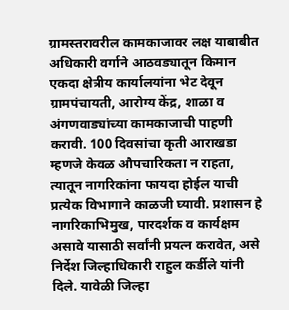ग्रामस्तरावरील कामकाजावर लक्ष याबाबीत अधिकारी वर्गाने आठवड्यातून किमान एकदा क्षेत्रीय कार्यालयांना भेट देवून ग्रामपंचायती, आरोग्य केंद्र, शाळा व अंगणवाड्यांच्या कामकाजाची पाहणी करावी. 100 दिवसांचा कृती आराखडा म्हणजे केवळ औपचारिकता न राहता, त्यातून नागरिकांना फायदा होईल याची प्रत्येक विभागाने काळजी घ्यावी. प्रशासन हे नागरिकाभिमुख, पारदर्शक व कार्यक्षम असावे यासाठी सर्वांनी प्रयत्न करावेत, असे निर्देश जिल्हाधिकारी राहुल कर्डीले यांनी दिले. यावेळी जिल्हा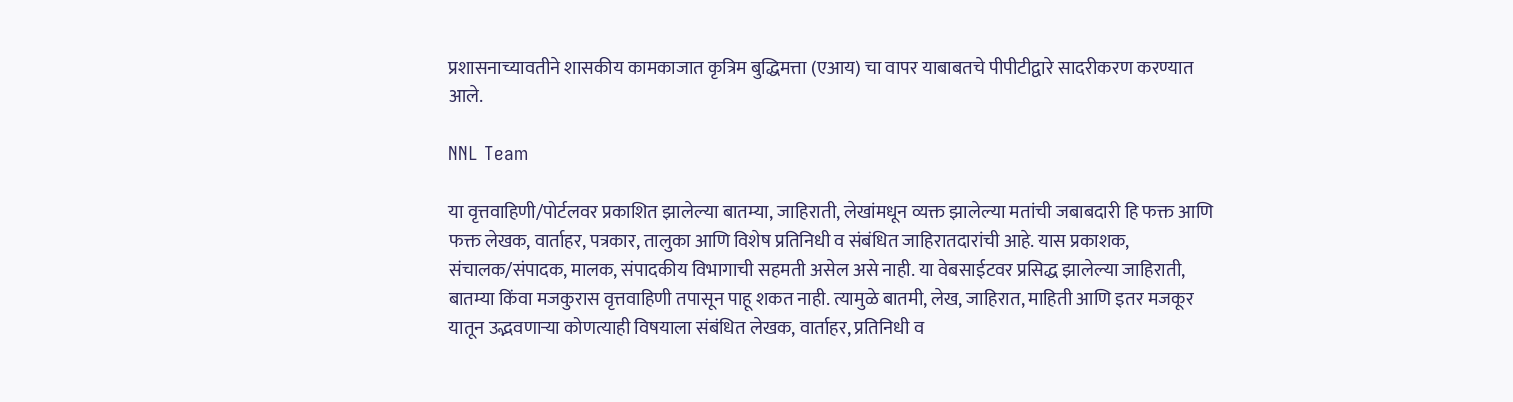प्रशासनाच्यावतीने शासकीय कामकाजात कृत्रिम बुद्धिमत्ता (एआय) चा वापर याबाबतचे पीपीटीद्वारे सादरीकरण करण्यात आले.

NNL Team

या वृत्तवाहिणी/पोर्टलवर प्रकाशित झालेल्या बातम्या, जाहिराती, लेखांमधून व्यक्त झालेल्या मतांची जबाबदारी हि फक्त आणि फक्त लेखक, वार्ताहर, पत्रकार, तालुका आणि विशेष प्रतिनिधी व संबंधित जाहिरातदारांची आहे. यास प्रकाशक, संचालक/संपादक, मालक, संपादकीय विभागाची सहमती असेल असे नाही. या वेबसाईटवर प्रसिद्ध झालेल्या जाहिराती, बातम्या किंवा मजकुरास वृत्तवाहिणी तपासून पाहू शकत नाही. त्यामुळे बातमी, लेख, जाहिरात, माहिती आणि इतर मजकूर यातून उद्भवणाऱ्या कोणत्याही विषयाला संबंधित लेखक, वार्ताहर, प्रतिनिधी व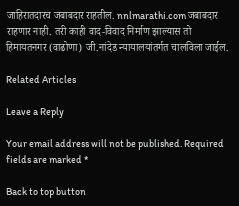जाहिरातदारच जबाबदार राहतील. nnlmarathi.com जबाबदार राहणार नाही. तरी काही वाद-विवाद निर्माण झाल्यास तो हिमायतनगर (वाढोणा) जी.नांदेड न्यायालयांतर्गत चालविला जाईल.

Related Articles

Leave a Reply

Your email address will not be published. Required fields are marked *

Back to top button